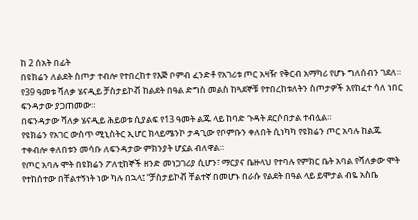ከ 2 ሰአት በፊት
በዩክሬን ለልደት ስጦታ ተብሎ የተበረከተ የእጅ ቦምብ ፈንድቶ የአገሪቱ ጦር አዛዥ የቅርብ አማካሪ የሆኑ ግለሰብን ገደለ።
የ39 ዓመቱ ሻለቃ ሄናዲይ ቻስታይኮቭ ከልደት በዓል ድግስ መልስ ከጓደኞቹ የተበረከቱለትን ስጦታዎች እየከፈተ ሳለ ነበር ፍንዳታው ያጋጠመው።
በፍንዳታው ሻለቃ ሄናዲይ ሕይወቱ ሲያልፍ የ13 ዓመት ልጁ ላይ ከባድ ጉዳት ደርሶበታል ተብሏል።
የዩክሬን የአገር ውስጥ ሚኒስትር ኢሆር ክላይሜንኮ ታዳጊው የቦምቡን ቀለበት ሲነካካ የዩክሬን ጦር አባሉ ከልጁ ተቀብሎ ቀለበቱን መሳቡ ለፍንዳታው ምክንያት ሆኗል ብለዋል።
የጦር አባሉ ሞት በዩክሬን ፖለቲከኞች ዘንድ መነጋገሪያ ሲሆን፣ ማርያና ቤዙላህ የተባሉ የምክር ቤት አባል የሻለቃው ሞት የተከሰተው በቸልተኝነት ነው ካሉ በኋላ፤ “ቻስታይኮቭ ቸልተኛ በመሆኑ በራሱ የልደት በዓል ላይ ይሞታል ብዬ አስቤ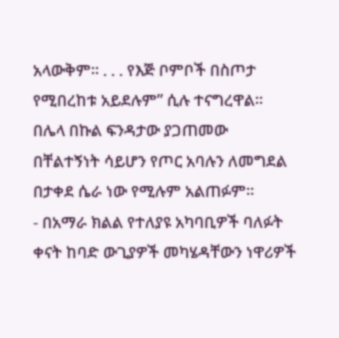አላውቅም። . . . የእጅ ቦምቦች በስጦታ የሚበረከቱ አይደሉም” ሲሉ ተናግረዋል።
በሌላ በኩል ፍንዳታው ያጋጠመው በቸልተኝነት ሳይሆን የጦር አባሉን ለመግደል በታቀደ ሴራ ነው የሚሉም አልጠፉም።
- በአማራ ክልል የተለያዩ አካባቢዎች ባለፉት ቀናት ከባድ ውጊያዎች መካሄዳቸውን ነዋሪዎች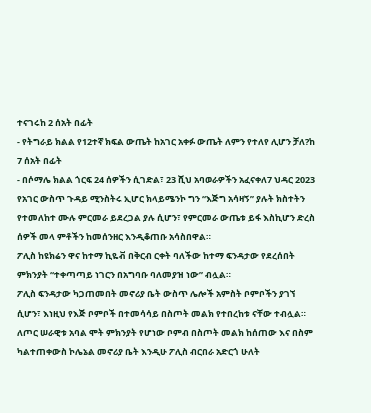ተናገሩከ 2 ሰአት በፊት
- የትግራይ ክልል የ12ተኛ ክፍል ውጤት ከአገር አቀፉ ውጤት ለምን የተለየ ሊሆን ቻለ?ከ 7 ሰአት በፊት
- በሶማሌ ክልል ጎርፍ 24 ሰዎችን ሲገድል፣ 23 ሺህ አባወራዎችን አፈናቀለ7 ህዳር 2023
የአገር ውስጥ ጉዳይ ሚንስትሩ ኢሆር ክላይሜንኮ ግን “እጅግ አሳዛኝ” ያሉት ክስተትን የተመለከተ ሙሉ ምርመራ ይደረጋል ያሉ ሲሆን፣ የምርመራ ውጤቱ ይፋ እስኪሆን ድረስ ሰዎች መላ ምቶችን ከመሰንዘር እንዲቆጠቡ አሳስበዋል።
ፖሊስ ከዩክሬን ዋና ከተማ ኪዬቭ በቅርብ ርቀት ባለችው ከተማ ፍንዳታው የደረሰበት ምክንያት “ተቀጣጣይ ነገርን በአግባቡ ባለመያዝ ነው” ብሏል።
ፖሊስ ፍንዳታው ካጋጠመበት መኖሪያ ቤት ውስጥ ሌሎች አምስት ቦምቦችን ያገኘ ሲሆን፣ እነዚህ የእጅ ቦምቦች በተመሳሳይ በስጦት መልክ የተበረከቱ ናቸው ተብሏል።
ለጦር ሠራዊቱ አባል ሞት ምክንያት የሆነው ቦምብ በስጦት መልክ ከሰጠው እና በስም ካልተጠቀውስ ኮሌኔል መኖሪያ ቤት እንዲሁ ፖሊስ ብርበራ አድርጎ ሁለት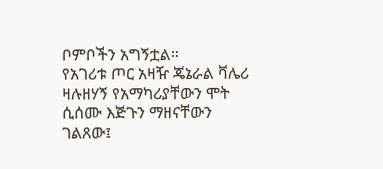ቦምቦችን አግኝቷል።
የአገሪቱ ጦር አዛዥ ጄኔራል ቫሌሪ ዛሉዘሃኝ የአማካሪያቸውን ሞት ሲሰሙ እጅጉን ማዘናቸውን ገልጸው፤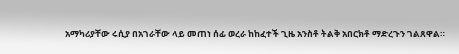አማካሪያቸው ሩሲያ በአገራቸው ላይ መጠነ ሰፊ ወረራ ከከፈተች ጊዜ አንስቶ ትልቅ አበርክቶ ማድረጉን ገልጸዋል።